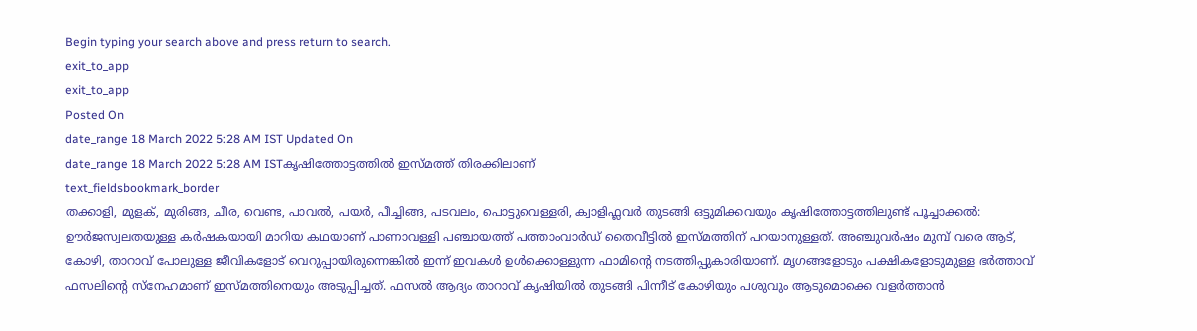Begin typing your search above and press return to search.
exit_to_app
exit_to_app
Posted On
date_range 18 March 2022 5:28 AM IST Updated On
date_range 18 March 2022 5:28 AM ISTകൃഷിത്തോട്ടത്തിൽ ഇസ്മത്ത് തിരക്കിലാണ്
text_fieldsbookmark_border
തക്കാളി, മുളക്, മുരിങ്ങ, ചീര, വെണ്ട, പാവൽ, പയർ, പീച്ചിങ്ങ, പടവലം, പൊട്ടുവെള്ളരി, ക്വാളിഫ്ലവർ തുടങ്ങി ഒട്ടുമിക്കവയും കൃഷിത്തോട്ടത്തിലുണ്ട് പൂച്ചാക്കൽ: ഊർജസ്വലതയുള്ള കർഷകയായി മാറിയ കഥയാണ് പാണാവള്ളി പഞ്ചായത്ത് പത്താംവാർഡ് തൈവീട്ടിൽ ഇസ്മത്തിന് പറയാനുള്ളത്. അഞ്ചുവർഷം മുമ്പ് വരെ ആട്, കോഴി, താറാവ് പോലുള്ള ജീവികളോട് വെറുപ്പായിരുന്നെങ്കിൽ ഇന്ന് ഇവകൾ ഉൾക്കൊള്ളുന്ന ഫാമിന്റെ നടത്തിപ്പുകാരിയാണ്. മൃഗങ്ങളോടും പക്ഷികളോടുമുള്ള ഭർത്താവ് ഫസലിന്റെ സ്നേഹമാണ് ഇസ്മത്തിനെയും അടുപ്പിച്ചത്. ഫസൽ ആദ്യം താറാവ് കൃഷിയിൽ തുടങ്ങി പിന്നീട് കോഴിയും പശുവും ആടുമൊക്കെ വളർത്താൻ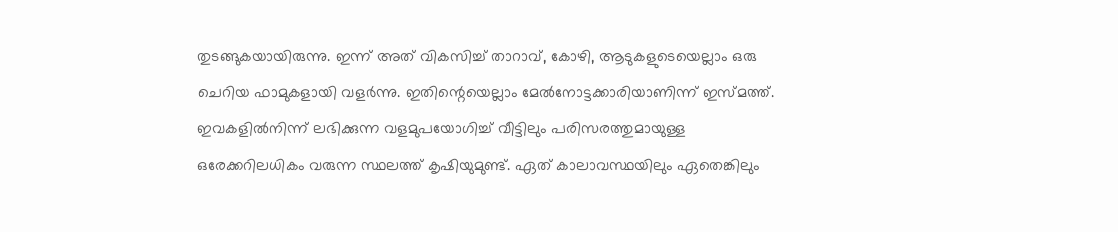തുടങ്ങുകയായിരുന്നു. ഇന്ന് അത് വികസിച്ച് താറാവ്, കോഴി, ആടുകളുടെയെല്ലാം ഒരു ചെറിയ ഫാമുകളായി വളർന്നു. ഇതിന്റെയെല്ലാം മേൽനോട്ടക്കാരിയാണിന്ന് ഇസ്മത്ത്. ഇവകളിൽനിന്ന് ലഭിക്കുന്ന വളമുപയോഗിച്ച് വീട്ടിലും പരിസരത്തുമായുള്ള ഒരേക്കറിലധികം വരുന്ന സ്ഥലത്ത് കൃഷിയുമുണ്ട്. ഏത് കാലാവസ്ഥയിലും ഏതെങ്കിലും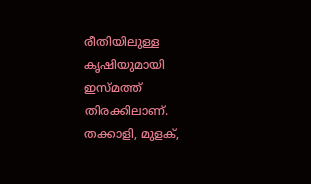രീതിയിലുള്ള കൃഷിയുമായി ഇസ്മത്ത് തിരക്കിലാണ്. തക്കാളി, മുളക്,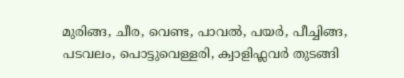മുരിങ്ങ, ചീര, വെണ്ട, പാവൽ, പയർ, പീച്ചിങ്ങ, പടവലം, പൊട്ടുവെള്ളരി, ക്വാളിഫ്ലവർ തുടങ്ങി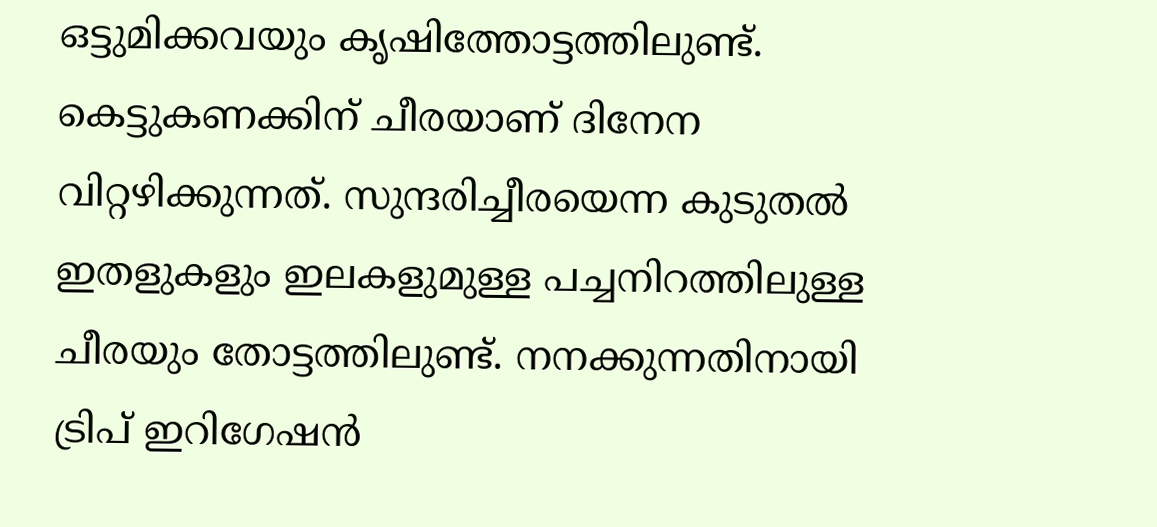ഒട്ടുമിക്കവയും കൃഷിത്തോട്ടത്തിലുണ്ട്. കെട്ടുകണക്കിന് ചീരയാണ് ദിനേന വിറ്റഴിക്കുന്നത്. സുന്ദരിച്ചീരയെന്ന കുടുതൽ ഇതളുകളും ഇലകളുമുള്ള പച്ചനിറത്തിലുള്ള ചീരയും തോട്ടത്തിലുണ്ട്. നനക്കുന്നതിനായി ട്രിപ് ഇറിഗേഷൻ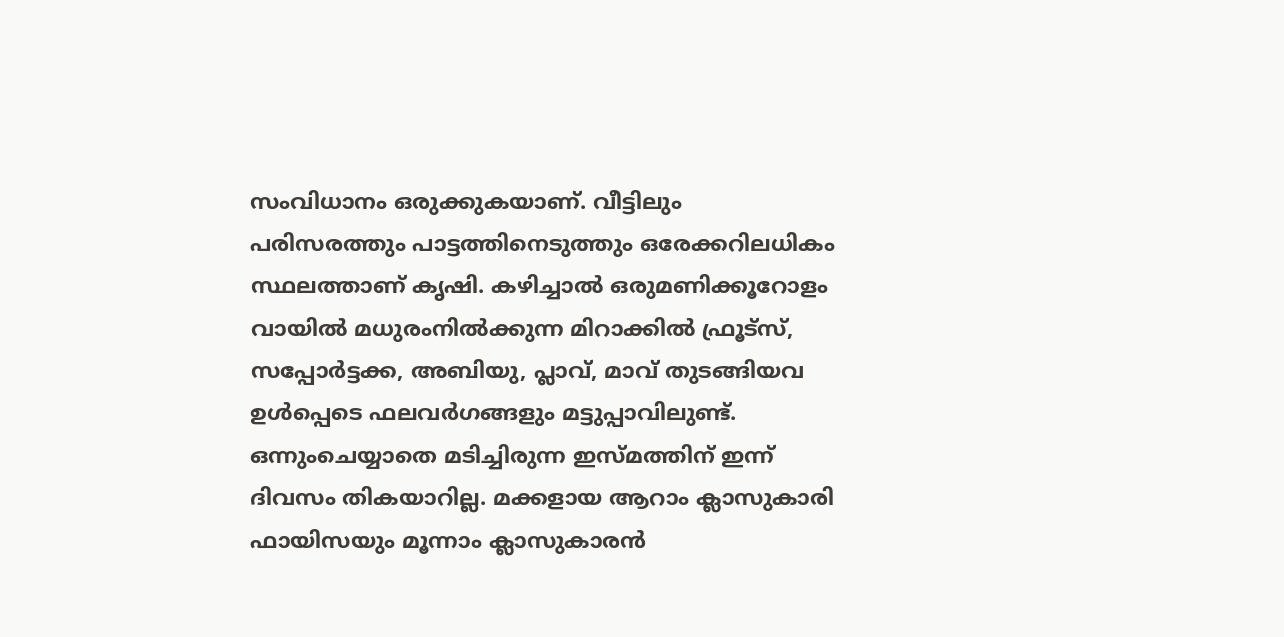സംവിധാനം ഒരുക്കുകയാണ്. വീട്ടിലും പരിസരത്തും പാട്ടത്തിനെടുത്തും ഒരേക്കറിലധികം സ്ഥലത്താണ് കൃഷി. കഴിച്ചാൽ ഒരുമണിക്കൂറോളം വായിൽ മധുരംനിൽക്കുന്ന മിറാക്കിൽ ഫ്രൂട്സ്, സപ്പോർട്ടക്ക, അബിയു, പ്ലാവ്, മാവ് തുടങ്ങിയവ ഉൾപ്പെടെ ഫലവർഗങ്ങളും മട്ടുപ്പാവിലുണ്ട്. ഒന്നുംചെയ്യാതെ മടിച്ചിരുന്ന ഇസ്മത്തിന് ഇന്ന് ദിവസം തികയാറില്ല. മക്കളായ ആറാം ക്ലാസുകാരി ഫായിസയും മൂന്നാം ക്ലാസുകാരൻ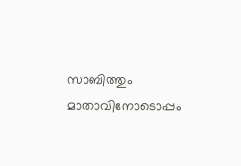സാബിത്തും മാതാവിനോടൊപ്പം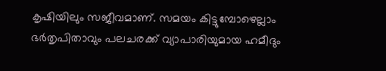കൃഷിയിലും സജീവമാണ്. സമയം കിട്ടുമ്പോഴെല്ലാം ഭർതൃപിതാവും പലചരക്ക് വ്യാപാരിയുമായ ഹമീദും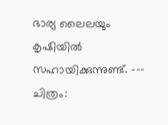ഭാര്യ ലൈലയും കൃഷിയിൽ സഹായിക്കുന്നുണ്ട്. --- ചിത്രം: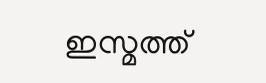ഇസ്മത്ത്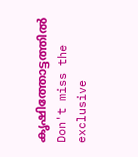കൃഷിത്തോട്ടത്തിൽ
Don't miss the exclusive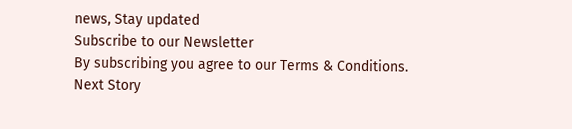news, Stay updated
Subscribe to our Newsletter
By subscribing you agree to our Terms & Conditions.
Next Story